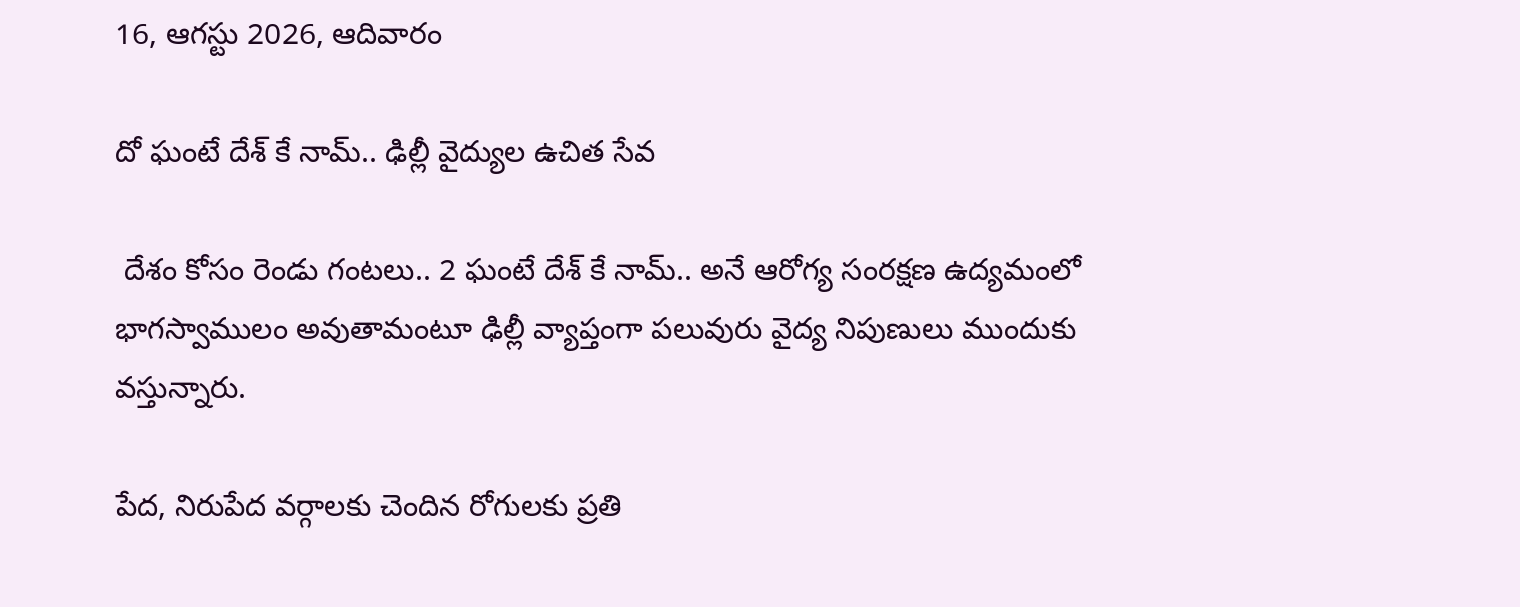16, ఆగస్టు 2026, ఆదివారం

దో ఘంటే దేశ్ కే నామ్.. ఢిల్లీ వైద్యుల ఉచిత సేవ

 దేశం కోసం రెండు గంటలు.. 2 ఘంటే దేశ్ కే నామ్.. అనే ఆరోగ్య సంరక్షణ ఉద్యమంలో భాగస్వాములం అవుతామంటూ ఢిల్లీ వ్యాప్తంగా పలువురు వైద్య నిపుణులు ముందుకు వస్తున్నారు.

పేద, నిరుపేద వర్గాలకు చెందిన రోగులకు ప్రతి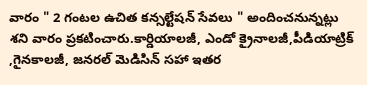వారం " 2 గంటల ఉచిత కన్సల్టేషన్ సేవలు " అందించనున్నట్లు శని వారం ప్రకటించారు.కార్డియాలజీ, ఎండో క్రైనాలజీ,పీడియాట్రిక్ ,గైనకాలజీ, జనరల్ మెడిసిన్ సహా ఇతర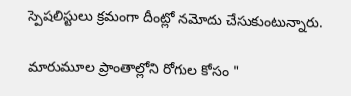స్పెషలిస్టులు క్రమంగా దీంట్లో నమోదు చేసుకుంటున్నారు.

మారుమూల ప్రాంతాల్లోని రోగుల కోసం "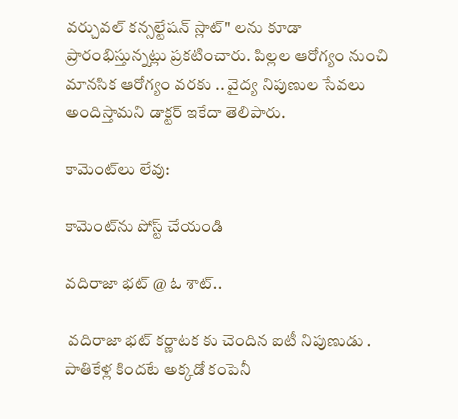వర్చువల్ కన్సల్టేషన్ స్లాట్" లను కూడా ప్రారంభిస్తున్నట్లు ప్రకటించారు. పిల్లల ఆరోగ్యం నుంచి మానసిక ఆరోగ్యం వరకు .. వైద్య నిపుణుల సేవలు అందిస్తామని డాక్టర్ ఇకేదా తెలిపారు.

కామెంట్‌లు లేవు:

కామెంట్‌ను పోస్ట్ చేయండి

వదిరాజా భట్ @ ఓ శాట్..

 వదిరాజా భట్ కర్ణాటక కు చెందిన ఐటీ నిపుణుడు . పాతికేళ్ల కిందటే అక్కడో కంపెనీ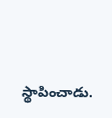స్థాపించాడు.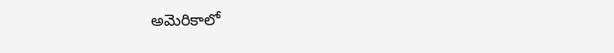అమెరికాలో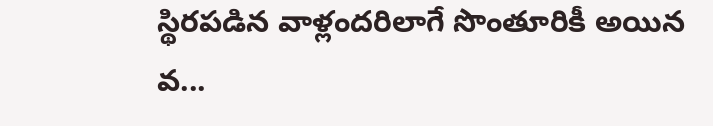స్థిరపడిన వాళ్లందరిలాగే సొంతూరికీ అయిన వ...